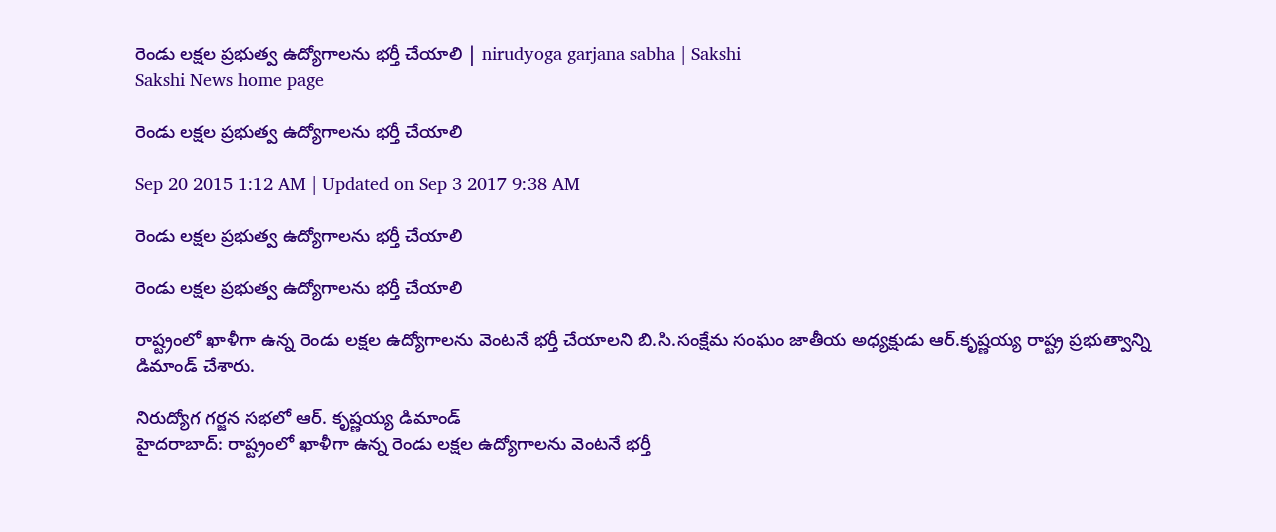రెండు లక్షల ప్రభుత్వ ఉద్యోగాలను భర్తీ చేయాలి | nirudyoga garjana sabha | Sakshi
Sakshi News home page

రెండు లక్షల ప్రభుత్వ ఉద్యోగాలను భర్తీ చేయాలి

Sep 20 2015 1:12 AM | Updated on Sep 3 2017 9:38 AM

రెండు లక్షల ప్రభుత్వ ఉద్యోగాలను భర్తీ చేయాలి

రెండు లక్షల ప్రభుత్వ ఉద్యోగాలను భర్తీ చేయాలి

రాష్ట్రంలో ఖాళీగా ఉన్న రెండు లక్షల ఉద్యోగాలను వెంటనే భర్తీ చేయాలని బి.సి.సంక్షేమ సంఘం జాతీయ అధ్యక్షుడు ఆర్.కృష్ణయ్య రాష్ట్ర ప్రభుత్వాన్ని డిమాండ్ చేశారు.

నిరుద్యోగ గర్జన సభలో ఆర్. కృష్ణయ్య డిమాండ్
హైదరాబాద్: రాష్ట్రంలో ఖాళీగా ఉన్న రెండు లక్షల ఉద్యోగాలను వెంటనే భర్తీ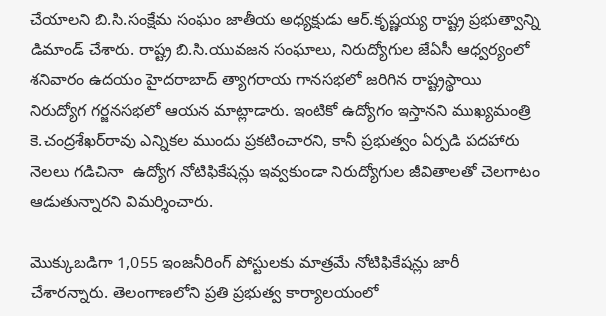చేయాలని బి.సి.సంక్షేమ సంఘం జాతీయ అధ్యక్షుడు ఆర్.కృష్ణయ్య రాష్ట్ర ప్రభుత్వాన్ని డిమాండ్ చేశారు. రాష్ట్ర బి.సి.యువజన సంఘాలు, నిరుద్యోగుల జేఏసీ ఆధ్వర్యంలో శనివారం ఉదయం హైదరాబాద్ త్యాగరాయ గానసభలో జరిగిన రాష్ట్రస్థాయి నిరుద్యోగ గర్జనసభలో ఆయన మాట్లాడారు. ఇంటికో ఉద్యోగం ఇస్తానని ముఖ్యమంత్రి కె.చంద్రశేఖర్‌రావు ఎన్నికల ముందు ప్రకటించారని, కానీ ప్రభుత్వం ఏర్పడి పదహారు నెలలు గడిచినా  ఉద్యోగ నోటిఫికేషన్లు ఇవ్వకుండా నిరుద్యోగుల జీవితాలతో చెలగాటం ఆడుతున్నారని విమర్శించారు.

మొక్కుబడిగా 1,055 ఇంజనీరింగ్ పోస్టులకు మాత్రమే నోటిఫికేషన్లు జారీ చేశారన్నారు. తెలంగాణలోని ప్రతి ప్రభుత్వ కార్యాలయంలో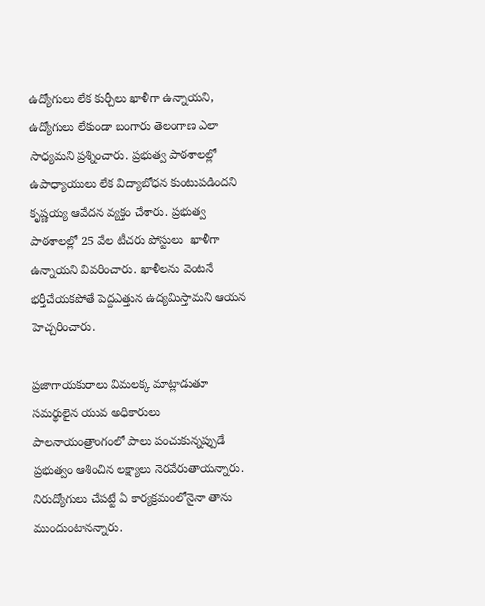ఉద్యోగులు లేక కుర్చీలు ఖాళీగా ఉన్నాయని, ఉద్యోగులు లేకుండా బంగారు తెలంగాణ ఎలా  సాధ్యమని ప్రశ్నించారు. ప్రభుత్వ పాఠశాలల్లో ఉపాధ్యాయులు లేక విద్యాబోధన కుంటుపడిందని కృష్ణయ్య ఆవేదన వ్యక్తం చేశారు. ప్రభుత్వ పాఠశాలల్లో 25 వేల టీచరు పోస్టులు  ఖాళీగా ఉన్నాయని వివరించారు. ఖాళీలను వెంటనే భర్తీచేయకపోతే పెద్దఎత్తున ఉద్యమిస్తామని ఆయన హెచ్చరించారు.

ప్రజాగాయకురాలు విమలక్క మాట్లాడుతూ సమర్థులైన యువ అధికారులు పాలనాయంత్రాంగంలో పాలు పంచుకున్నప్పుడే ప్రభుత్వం ఆశించిన లక్ష్యాలు నెరవేరుతాయన్నారు. నిరుద్యోగులు చేపట్టే ఏ కార్యక్రమంలోనైనా తాను ముందుంటానన్నారు.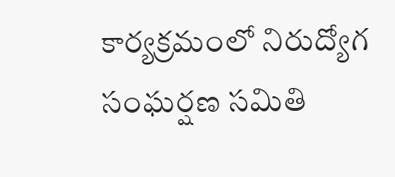కార్యక్రమంలో నిరుద్యోగ సంఘర్షణ సమితి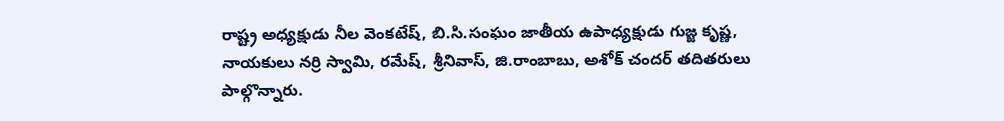రాష్ట్ర అధ్యక్షుడు నీల వెంకటేష్, బి.సి.సంఘం జాతీయ ఉపాధ్యక్షుడు గుజ్జ కృష్ణ, నాయకులు నర్రి స్వామి, రమేష్, శ్రీనివాస్, జి.రాంబాబు, అశోక్ చందర్ తదితరులు పాల్గొన్నారు.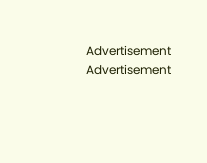Advertisement
Advertisement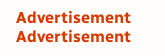Advertisement
Advertisement